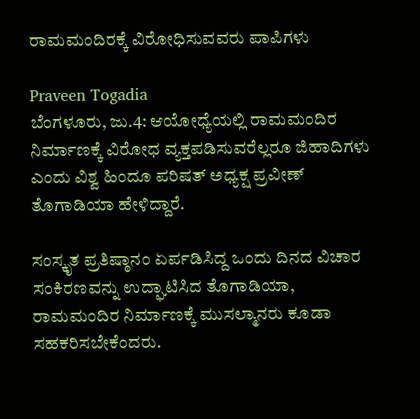ರಾಮಮಂದಿರಕ್ಕೆ ವಿರೋಧಿಸುವವರು ಪಾಪಿಗಳು

Praveen Togadia
ಬೆಂಗಳೂರು, ಜು.4: ಆಯೋಧ್ಯೆಯಲ್ಲಿ ರಾಮಮಂದಿರ ನಿರ್ಮಾಣಕ್ಕೆ ವಿರೋಧ ವ್ಯಕ್ತಪಡಿಸುವರೆಲ್ಲರೂ ಜಿಹಾದಿಗಳು ಎಂದು ವಿಶ್ವ ಹಿಂದೂ ಪರಿಷತ್ ಅಧ್ಯಕ್ಷ ಪ್ರವೀಣ್ ತೊಗಾಡಿಯಾ ಹೇಳಿದ್ದಾರೆ.

ಸಂಸ್ಕೃತ ಪ್ರತಿಷ್ಠಾನಂ ಏರ್ಪಡಿಸಿದ್ದ ಒಂದು ದಿನದ ವಿಚಾರ ಸಂಕಿರಣವನ್ನು ಉದ್ಘಾಟಿಸಿದ ತೊಗಾಡಿಯಾ, ರಾಮಮಂದಿರ ನಿರ್ಮಾಣಕ್ಕೆ ಮುಸಲ್ಮಾನರು ಕೂಡಾ ಸಹಕರಿಸಬೇಕೆಂದರು.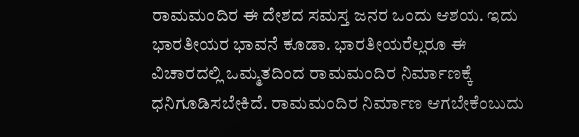ರಾಮಮಂದಿರ ಈ ದೇಶದ ಸಮಸ್ತ ಜನರ ಒಂದು ಆಶಯ. ಇದು ಭಾರತೀಯರ ಭಾವನೆ ಕೂಡಾ. ಭಾರತೀಯರೆಲ್ಲರೂ ಈ ವಿಚಾರದಲ್ಲಿ ಒಮ್ಮತದಿಂದ ರಾಮಮಂದಿರ ನಿರ್ಮಾಣಕ್ಕೆ ಧನಿಗೂಡಿಸಬೇಕಿದೆ. ರಾಮಮಂದಿರ ನಿರ್ಮಾಣ ಆಗಬೇಕೆಂಬುದು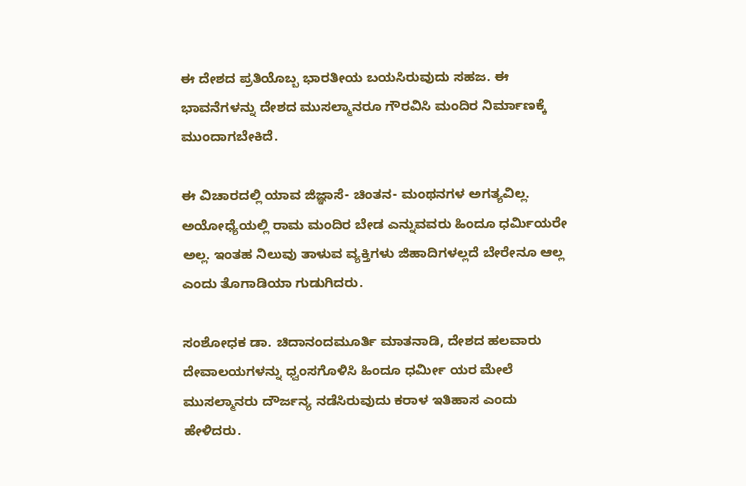ಈ ದೇಶದ ಪ್ರತಿಯೊಬ್ಬ ಭಾರತೀಯ ಬಯಸಿರುವುದು ಸಹಜ. ಈ ಭಾವನೆಗಳನ್ನು ದೇಶದ ಮುಸಲ್ಮಾನರೂ ಗೌರವಿಸಿ ಮಂದಿರ ನಿರ್ಮಾಣಕ್ಕೆ ಮುಂದಾಗಬೇಕಿದೆ.

ಈ ವಿಚಾರದಲ್ಲಿ ಯಾವ ಜಿಜ್ಞಾಸೆ- ಚಿಂತನ- ಮಂಥನಗಳ ಅಗತ್ಯವಿಲ್ಲ. ಅಯೋಧ್ಯೆಯಲ್ಲಿ ರಾಮ ಮಂದಿರ ಬೇಡ ಎನ್ನುವವರು ಹಿಂದೂ ಧರ್ಮಿಯರೇ ಅಲ್ಲ. ಇಂತಹ ನಿಲುವು ತಾಳುವ ವ್ಯಕ್ತಿಗಳು ಜಿಹಾದಿಗಳಲ್ಲದೆ ಬೇರೇನೂ ಆಲ್ಲ ಎಂದು ತೊಗಾಡಿಯಾ ಗುಡುಗಿದರು.

ಸಂಶೋಧಕ ಡಾ. ಚಿದಾನಂದಮೂರ್ತಿ ಮಾತನಾಡಿ, ದೇಶದ ಹಲವಾರು ದೇವಾಲಯಗಳನ್ನು ಧ್ವಂಸಗೊಳಿಸಿ ಹಿಂದೂ ಧರ್ಮೀ ಯರ ಮೇಲೆ ಮುಸಲ್ಮಾನರು ದೌರ್ಜನ್ಯ ನಡೆಸಿರುವುದು ಕರಾಳ ಇತಿಹಾಸ ಎಂದು ಹೇಳಿದರು.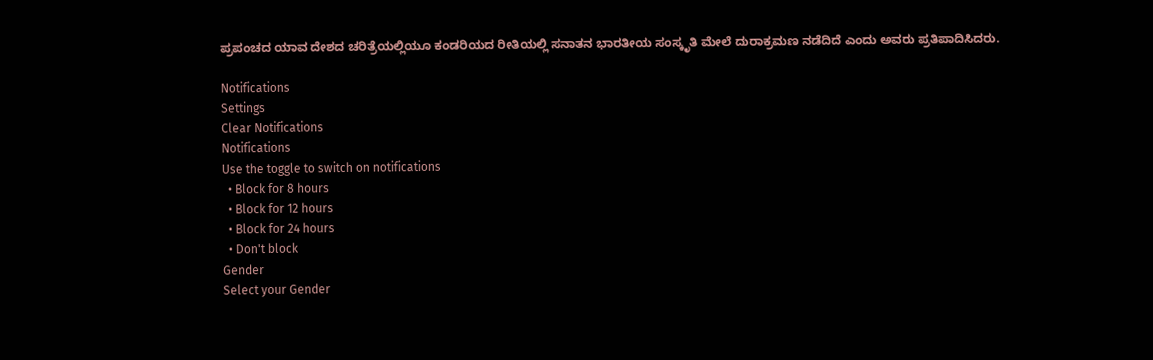ಪ್ರಪಂಚದ ಯಾವ ದೇಶದ ಚರಿತ್ರೆಯಲ್ಲಿಯೂ ಕಂಡರಿಯದ ರೀತಿಯಲ್ಲಿ ಸನಾತನ ಭಾರತೀಯ ಸಂಸ್ಕೃತಿ ಮೇಲೆ ದುರಾಕ್ರಮಣ ನಡೆದಿದೆ ಎಂದು ಅವರು ಪ್ರತಿಪಾದಿಸಿದರು.

Notifications
Settings
Clear Notifications
Notifications
Use the toggle to switch on notifications
  • Block for 8 hours
  • Block for 12 hours
  • Block for 24 hours
  • Don't block
Gender
Select your Gender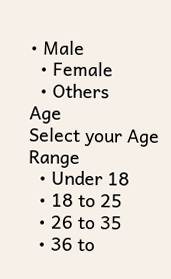• Male
  • Female
  • Others
Age
Select your Age Range
  • Under 18
  • 18 to 25
  • 26 to 35
  • 36 to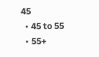45
  • 45 to 55
  • 55+